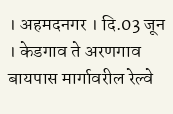। अहमदनगर । दि.03 जून । केडगाव ते अरणगाव बायपास मार्गावरील रेल्वे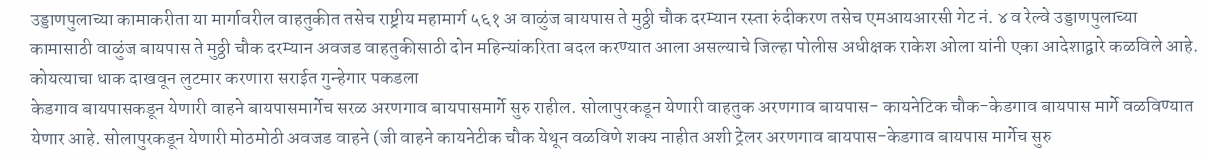उड्डाणपुलाच्या कामाकरीता या मार्गावरील वाहतुकीत तसेच राष्ट्रीय महामार्ग ५६१ अ वाळुंज बायपास ते मुठ्ठी चौक दरम्यान रस्ता रुंदीकरण तसेच एमआयआरसी गेट नं. ४ व रेल्वे उड्डाणपुलाच्या कामासाठी वाळुंज बायपास ते मुठ्ठी चौक दरम्यान अवजड वाहतुकीसाठी दोन महिन्यांकरिता बदल करण्यात आला असल्याचे जिल्हा पोलीस अधीक्षक राकेश ओला यांनी एका आदेशाद्वारे कळविले आहे.
कोयत्याचा धाक दाखवून लुटमार करणारा सराईत गुन्हेगार पकडला
केडगाव बायपासकडून येणारी वाहने बायपासमार्गेच सरळ अरणगाव बायपासमार्गे सुरु राहील. सोलापुरकडून येणारी वाहतुक अरणगाव बायपास- कायनेटिक चौक-केडगाव बायपास मार्गे वळविण्यात येणार आहे. सोलापुरकडून येणारी मोठमोठी अवजड वाहने (जी वाहने कायनेटीक चौक येथून वळविणे शक्य नाहीत अशी ट्रेलर अरणगाव बायपास-केडगाव बायपास मार्गेच सुरु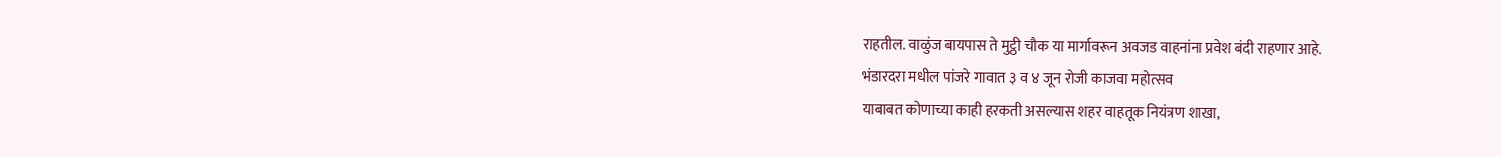राहतील. वाळुंज बायपास ते मुट्ठी चौक या मार्गावरून अवजड वाहनांना प्रवेश बंदी राहणार आहे.
भंडारदरा मधील पांजरे गावात ३ व ४ जून रोजी काजवा महोत्सव
याबाबत कोणाच्या काही हरकती असल्यास शहर वाहतूक नियंत्रण शाखा,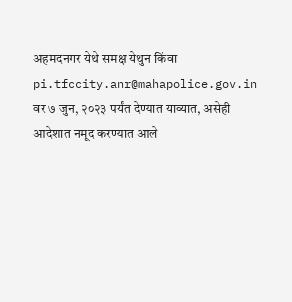अहमदनगर येथे समक्ष येथुन किंवा pi.tfccity.anr@mahapolice.gov.in वर ७ जुन, २०२३ पर्यंत देण्यात याव्यात, असेही आदेशात नमूद करण्यात आले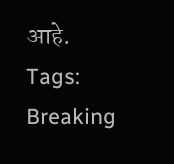आहे.
Tags:
Breaking